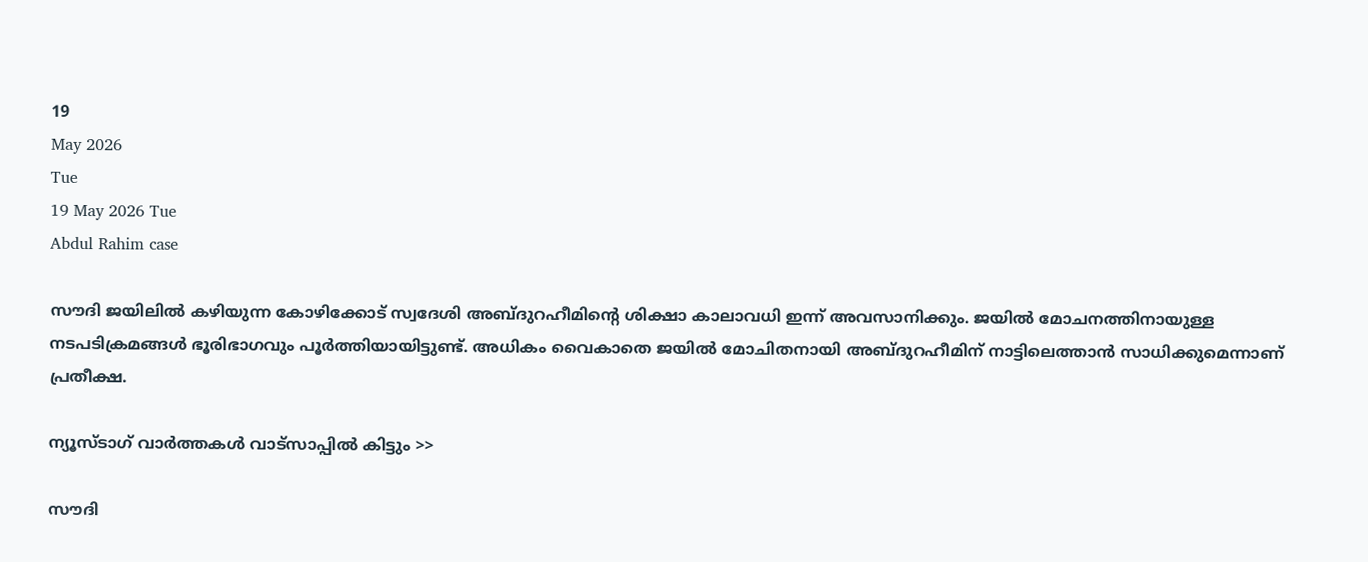19
May 2026
Tue
19 May 2026 Tue
Abdul Rahim case

സൗദി ജയിലില്‍ കഴിയുന്ന കോഴിക്കോട് സ്വദേശി അബ്ദുറഹീമിന്റെ ശിക്ഷാ കാലാവധി ഇന്ന് അവസാനിക്കും. ജയില്‍ മോചനത്തിനായുള്ള നടപടിക്രമങ്ങള്‍ ഭൂരിഭാഗവും പൂര്‍ത്തിയായിട്ടുണ്ട്. അധികം വൈകാതെ ജയില്‍ മോചിതനായി അബ്ദുറഹീമിന് നാട്ടിലെത്താന്‍ സാധിക്കുമെന്നാണ് പ്രതീക്ഷ.

ന്യൂസ്ടാഗ് വാര്‍ത്തകള്‍ വാട്‌സാപ്പില്‍ കിട്ടും >>

സൗദി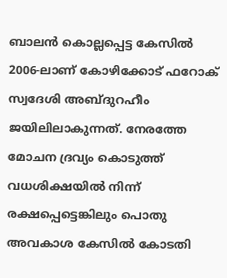ബാലന്‍ കൊല്ലപ്പെട്ട കേസില്‍ 2006-ലാണ് കോഴിക്കോട് ഫറോക് സ്വദേശി അബ്ദുറഹീം ജയിലിലാകുന്നത്. നേരത്തേ മോചന ദ്രവ്യം കൊടുത്ത് വധശിക്ഷയില്‍ നിന്ന് രക്ഷപ്പെട്ടെങ്കിലും പൊതു അവകാശ കേസില്‍ കോടതി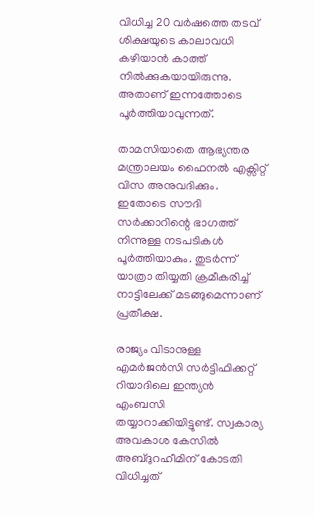വിധിച്ച 20 വര്‍ഷത്തെ തടവ് ശിക്ഷയുടെ കാലാവധി കഴിയാന്‍ കാത്ത് നില്‍ക്കുകയായിരുന്നു. അതാണ് ഇന്നത്തോടെ പൂര്‍ത്തിയാവുന്നത്.

താമസിയാതെ ആഭ്യന്തര മന്ത്രാലയം ഫൈനല്‍ എക്സിറ്റ് വിസ അനുവദിക്കും. ഇതോടെ സൗദി സര്‍ക്കാറിന്റെ ഭാഗത്ത് നിന്നുള്ള നടപടികള്‍ പൂര്‍ത്തിയാകും. തുടര്‍ന്ന് യാത്രാ തിയ്യതി ക്രമീകരിച്ച് നാട്ടിലേക്ക് മടങ്ങുമെന്നാണ് പ്രതീക്ഷ.

രാജ്യം വിടാനുള്ള എമര്‍ജന്‍സി സര്‍ട്ടിഫിക്കറ്റ് റിയാദിലെ ഇന്ത്യന്‍ എംബസി തയ്യാറാക്കിയിട്ടുണ്ട്. സ്വകാര്യ അവകാശ കേസില്‍ അബ്ദുറഹീമിന് കോടതി വിധിച്ചത്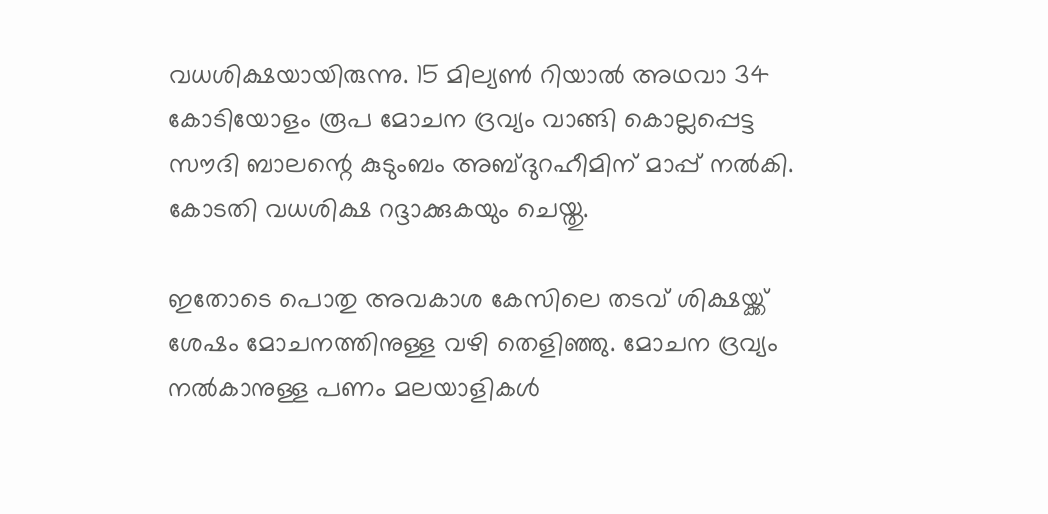വധശിക്ഷയായിരുന്നു. 15 മില്യണ്‍ റിയാല്‍ അഥവാ 34 കോടിയോളം രൂപ മോചന ദ്രവ്യം വാങ്ങി കൊല്ലപ്പെട്ട സൗദി ബാലന്റെ കുടുംബം അബ്ദുറഹീമിന് മാപ്പ് നല്‍കി. കോടതി വധശിക്ഷ റദ്ദാക്കുകയും ചെയ്തു.

ഇതോടെ പൊതു അവകാശ കേസിലെ തടവ് ശിക്ഷയ്ക്ക് ശേഷം മോചനത്തിനുള്ള വഴി തെളിഞ്ഞു. മോചന ദ്രവ്യം നല്‍കാനുള്ള പണം മലയാളികള്‍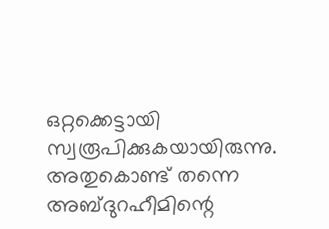ഒറ്റക്കെട്ടായി സ്വരൂപിക്കുകയായിരുന്നു. അതുകൊണ്ട് തന്നെ അബ്ദുറഹീമിന്റെ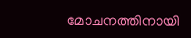മോചനത്തിനായി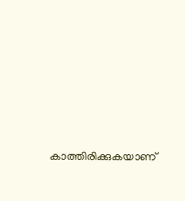കാത്തിരിക്കുകയാണ്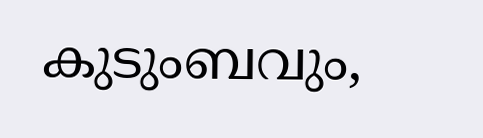കുടുംബവും,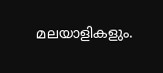മലയാളികളും.